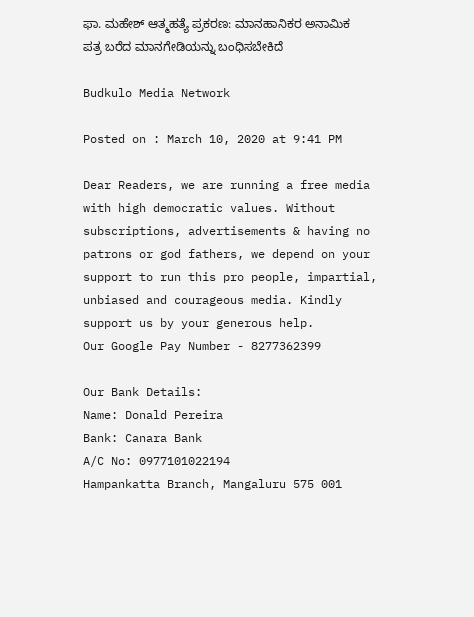ಫಾ. ಮಹೇಶ್ ಆತ್ಮಹತ್ಯೆ ಪ್ರಕರಣ: ಮಾನಹಾನಿಕರ ಅನಾಮಿಕ ಪತ್ರ ಬರೆದ ಮಾನಗೇಡಿಯನ್ನು ಬಂಧಿಸಬೇಕಿದೆ

Budkulo Media Network

Posted on : March 10, 2020 at 9:41 PM

Dear Readers, we are running a free media with high democratic values. Without subscriptions, advertisements & having no patrons or god fathers, we depend on your support to run this pro people, impartial, unbiased and courageous media. Kindly support us by your generous help.
Our Google Pay Number - 8277362399

Our Bank Details:
Name: Donald Pereira
Bank: Canara Bank
A/C No: 0977101022194
Hampankatta Branch, Mangaluru 575 001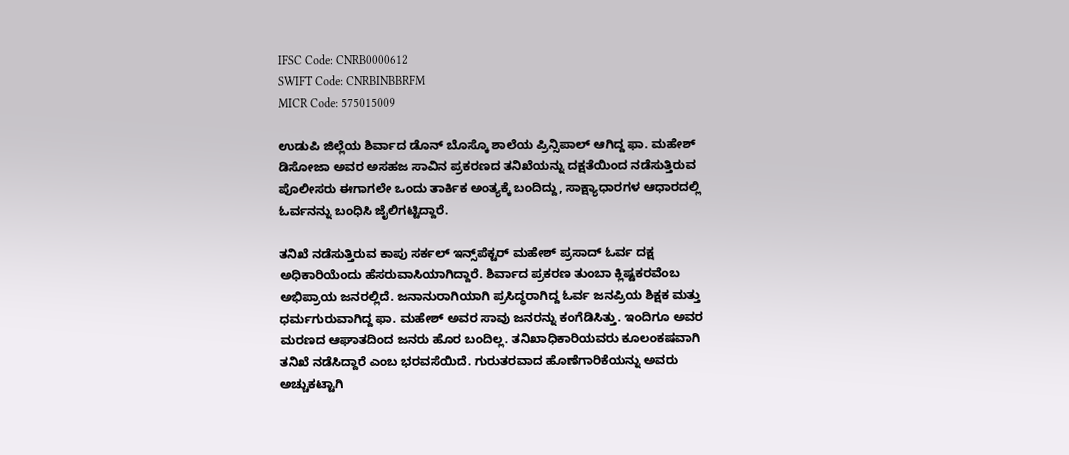IFSC Code: CNRB0000612
SWIFT Code: CNRBINBBRFM
MICR Code: 575015009

ಉಡುಪಿ ಜಿಲ್ಲೆಯ ಶಿರ್ವಾದ ಡೊನ್ ಬೊಸ್ಕೊ ಶಾಲೆಯ ಪ್ರಿನ್ಸಿಪಾಲ್ ಆಗಿದ್ದ ಫಾ. ಮಹೇಶ್ ಡಿಸೋಜಾ ಅವರ ಅಸಹಜ ಸಾವಿನ ಪ್ರಕರಣದ ತನಿಖೆಯನ್ನು ದಕ್ಷತೆಯಿಂದ ನಡೆಸುತ್ತಿರುವ ಪೊಲೀಸರು ಈಗಾಗಲೇ ಒಂದು ತಾರ್ಕಿಕ ಅಂತ್ಯಕ್ಕೆ ಬಂದಿದ್ದು, ಸಾಕ್ಷ್ಯಾಧಾರಗಳ ಆಧಾರದಲ್ಲಿ ಓರ್ವನನ್ನು ಬಂಧಿಸಿ ಜೈಲಿಗಟ್ಟಿದ್ದಾರೆ.

ತನಿಖೆ ನಡೆಸುತ್ತಿರುವ ಕಾಪು ಸರ್ಕಲ್ ಇನ್ಸ್‌ಪೆಕ್ಟರ್ ಮಹೇಶ್ ಪ್ರಸಾದ್ ಓರ್ವ ದಕ್ಷ ಅಧಿಕಾರಿಯೆಂದು ಹೆಸರುವಾಸಿಯಾಗಿದ್ದಾರೆ. ಶಿರ್ವಾದ ಪ್ರಕರಣ ತುಂಬಾ ಕ್ಲಿಷ್ಟಕರವೆಂಬ ಅಭಿಪ್ರಾಯ ಜನರಲ್ಲಿದೆ. ಜನಾನುರಾಗಿಯಾಗಿ ಪ್ರಸಿದ್ಧರಾಗಿದ್ದ ಓರ್ವ ಜನಪ್ರಿಯ ಶಿಕ್ಷಕ ಮತ್ತು ಧರ್ಮಗುರುವಾಗಿದ್ದ ಫಾ. ಮಹೇಶ್ ಅವರ ಸಾವು ಜನರನ್ನು ಕಂಗೆಡಿಸಿತ್ತು. ಇಂದಿಗೂ ಅವರ ಮರಣದ ಆಘಾತದಿಂದ ಜನರು ಹೊರ ಬಂದಿಲ್ಲ. ತನಿಖಾಧಿಕಾರಿಯವರು ಕೂಲಂಕಷವಾಗಿ ತನಿಖೆ ನಡೆಸಿದ್ದಾರೆ ಎಂಬ ಭರವಸೆಯಿದೆ. ಗುರುತರವಾದ ಹೊಣೆಗಾರಿಕೆಯನ್ನು ಅವರು ಅಚ್ಚುಕಟ್ಟಾಗಿ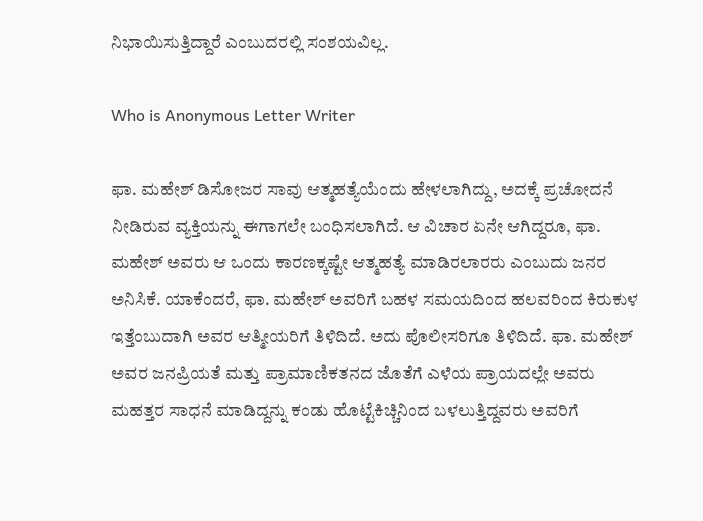ನಿಭಾಯಿಸುತ್ತಿದ್ದಾರೆ ಎಂಬುದರಲ್ಲಿ ಸಂಶಯವಿಲ್ಲ.

Who is Anonymous Letter Writer

ಫಾ. ಮಹೇಶ್ ಡಿಸೋಜರ ಸಾವು ಆತ್ಮಹತ್ಯೆಯೆಂದು ಹೇಳಲಾಗಿದ್ದು, ಅದಕ್ಕೆ ಪ್ರಚೋದನೆ ನೀಡಿರುವ ವ್ಯಕ್ತಿಯನ್ನು ಈಗಾಗಲೇ ಬಂಧಿಸಲಾಗಿದೆ. ಆ ವಿಚಾರ ಏನೇ ಆಗಿದ್ದರೂ, ಫಾ. ಮಹೇಶ್ ಅವರು ಆ ಒಂದು ಕಾರಣಕ್ಕಷ್ಟೇ ಆತ್ಮಹತ್ಯೆ ಮಾಡಿರಲಾರರು ಎಂಬುದು ಜನರ ಅನಿಸಿಕೆ. ಯಾಕೆಂದರೆ, ಫಾ. ಮಹೇಶ್ ಅವರಿಗೆ ಬಹಳ ಸಮಯದಿಂದ ಹಲವರಿಂದ ಕಿರುಕುಳ ಇತ್ತೆಂಬುದಾಗಿ ಅವರ ಆತ್ಮೀಯರಿಗೆ ತಿಳಿದಿದೆ. ಅದು ಪೊಲೀಸರಿಗೂ ತಿಳಿದಿದೆ. ಫಾ. ಮಹೇಶ್ ಅವರ ಜನಪ್ರಿಯತೆ ಮತ್ತು ಪ್ರಾಮಾಣಿಕತನದ ಜೊತೆಗೆ ಎಳೆಯ ಪ್ರಾಯದಲ್ಲೇ ಅವರು ಮಹತ್ತರ ಸಾಧನೆ ಮಾಡಿದ್ದನ್ನು ಕಂಡು ಹೊಟ್ಟೆಕಿಚ್ಚಿನಿಂದ ಬಳಲುತ್ತಿದ್ದವರು ಅವರಿಗೆ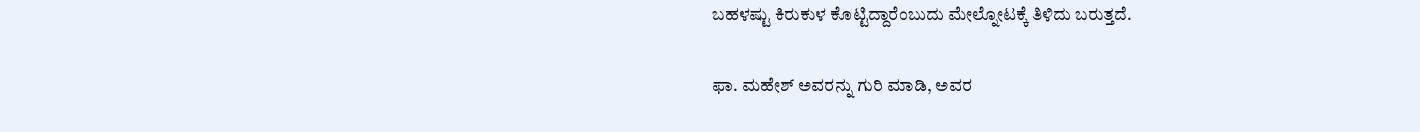ಬಹಳಷ್ಟು ಕಿರುಕುಳ ಕೊಟ್ಟಿದ್ದಾರೆಂಬುದು ಮೇಲ್ನೋಟಕ್ಕೆ ತಿಳಿದು ಬರುತ್ತದೆ.

ಫಾ. ಮಹೇಶ್ ಅವರನ್ನು ಗುರಿ ಮಾಡಿ, ಅವರ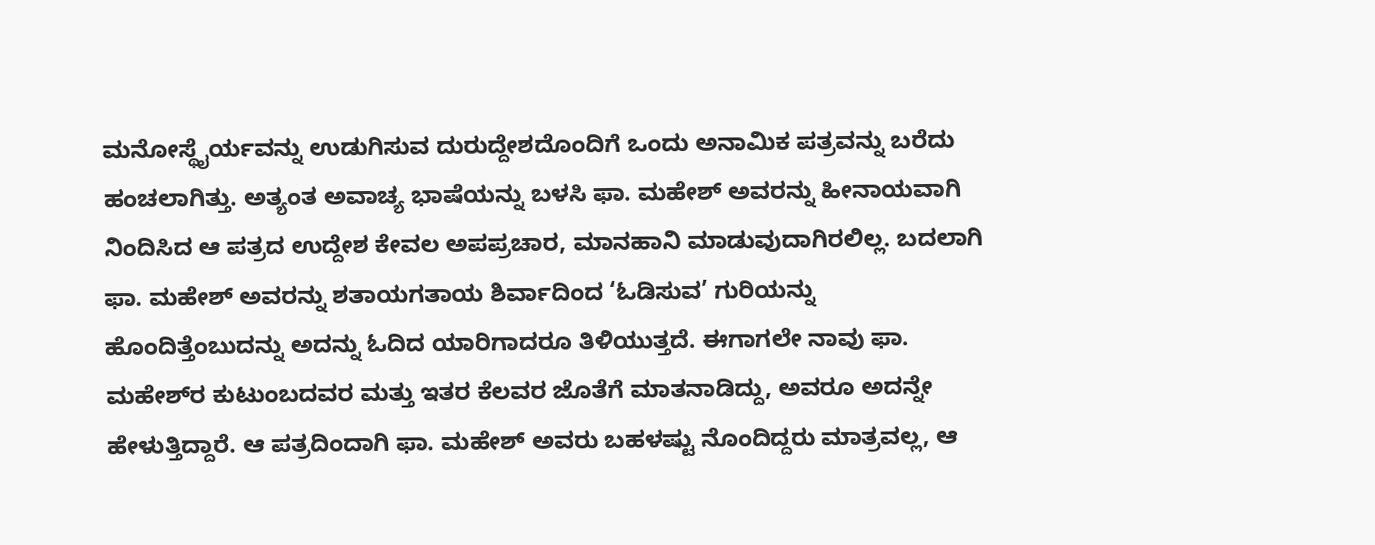ಮನೋಸ್ಥೈರ್ಯವನ್ನು ಉಡುಗಿಸುವ ದುರುದ್ದೇಶದೊಂದಿಗೆ ಒಂದು ಅನಾಮಿಕ ಪತ್ರವನ್ನು ಬರೆದು ಹಂಚಲಾಗಿತ್ತು. ಅತ್ಯಂತ ಅವಾಚ್ಯ ಭಾಷೆಯನ್ನು ಬಳಸಿ ಫಾ. ಮಹೇಶ್ ಅವರನ್ನು ಹೀನಾಯವಾಗಿ ನಿಂದಿಸಿದ ಆ ಪತ್ರದ ಉದ್ದೇಶ ಕೇವಲ ಅಪಪ್ರಚಾರ, ಮಾನಹಾನಿ ಮಾಡುವುದಾಗಿರಲಿಲ್ಲ. ಬದಲಾಗಿ ಫಾ. ಮಹೇಶ್ ಅವರನ್ನು ಶತಾಯಗತಾಯ ಶಿರ್ವಾದಿಂದ ‘ಓಡಿಸುವ’ ಗುರಿಯನ್ನು ಹೊಂದಿತ್ತೆಂಬುದನ್ನು ಅದನ್ನು ಓದಿದ ಯಾರಿಗಾದರೂ ತಿಳಿಯುತ್ತದೆ. ಈಗಾಗಲೇ ನಾವು ಫಾ. ಮಹೇಶ್‍ರ ಕುಟುಂಬದವರ ಮತ್ತು ಇತರ ಕೆಲವರ ಜೊತೆಗೆ ಮಾತನಾಡಿದ್ದು, ಅವರೂ ಅದನ್ನೇ ಹೇಳುತ್ತಿದ್ದಾರೆ. ಆ ಪತ್ರದಿಂದಾಗಿ ಫಾ. ಮಹೇಶ್ ಅವರು ಬಹಳಷ್ಟು ನೊಂದಿದ್ದರು ಮಾತ್ರವಲ್ಲ, ಆ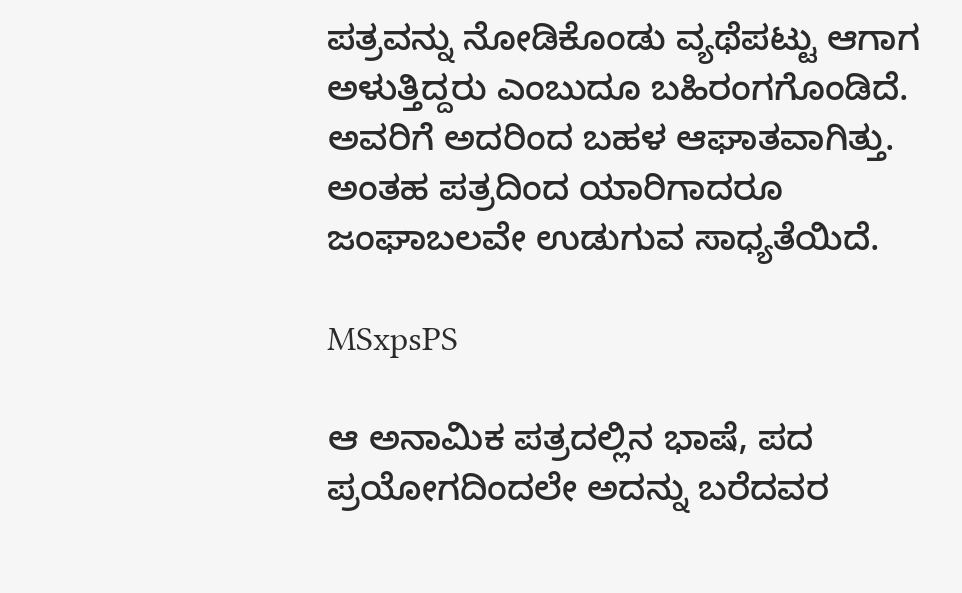ಪತ್ರವನ್ನು ನೋಡಿಕೊಂಡು ವ್ಯಥೆಪಟ್ಟು ಆಗಾಗ ಅಳುತ್ತಿದ್ದರು ಎಂಬುದೂ ಬಹಿರಂಗಗೊಂಡಿದೆ. ಅವರಿಗೆ ಅದರಿಂದ ಬಹಳ ಆಘಾತವಾಗಿತ್ತು. ಅಂತಹ ಪತ್ರದಿಂದ ಯಾರಿಗಾದರೂ ಜಂಘಾಬಲವೇ ಉಡುಗುವ ಸಾಧ್ಯತೆಯಿದೆ.

MSxpsPS

ಆ ಅನಾಮಿಕ ಪತ್ರದಲ್ಲಿನ ಭಾಷೆ, ಪದ ಪ್ರಯೋಗದಿಂದಲೇ ಅದನ್ನು ಬರೆದವರ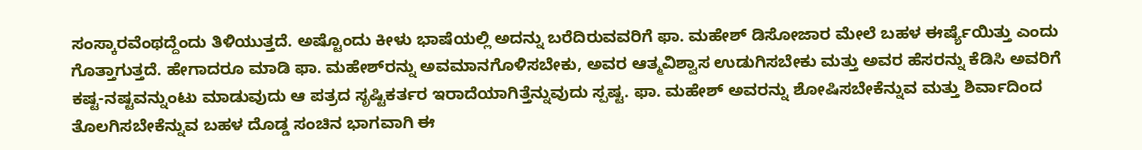ಸಂಸ್ಕಾರವೆಂಥದ್ದೆಂದು ತಿಳಿಯುತ್ತದೆ. ಅಷ್ಟೊಂದು ಕೀಳು ಭಾಷೆಯಲ್ಲಿ ಅದನ್ನು ಬರೆದಿರುವವರಿಗೆ ಫಾ. ಮಹೇಶ್ ಡಿಸೋಜಾರ ಮೇಲೆ ಬಹಳ ಈರ್ಷ್ಯೆಯಿತ್ತು ಎಂದು ಗೊತ್ತಾಗುತ್ತದೆ. ಹೇಗಾದರೂ ಮಾಡಿ ಫಾ. ಮಹೇಶ್‍ರನ್ನು ಅವಮಾನಗೊಳಿಸಬೇಕು, ಅವರ ಆತ್ಮವಿಶ್ವಾಸ ಉಡುಗಿಸಬೇಕು ಮತ್ತು ಅವರ ಹೆಸರನ್ನು ಕೆಡಿಸಿ ಅವರಿಗೆ ಕಷ್ಟ-ನಷ್ಟವನ್ನುಂಟು ಮಾಡುವುದು ಆ ಪತ್ರದ ಸೃಷ್ಟಿಕರ್ತರ ಇರಾದೆಯಾಗಿತ್ತೆನ್ನುವುದು ಸ್ಪಷ್ಟ. ಫಾ. ಮಹೇಶ್ ಅವರನ್ನು ಶೋಷಿಸಬೇಕೆನ್ನುವ ಮತ್ತು ಶಿರ್ವಾದಿಂದ ತೊಲಗಿಸಬೇಕೆನ್ನುವ ಬಹಳ ದೊಡ್ಡ ಸಂಚಿನ ಭಾಗವಾಗಿ ಈ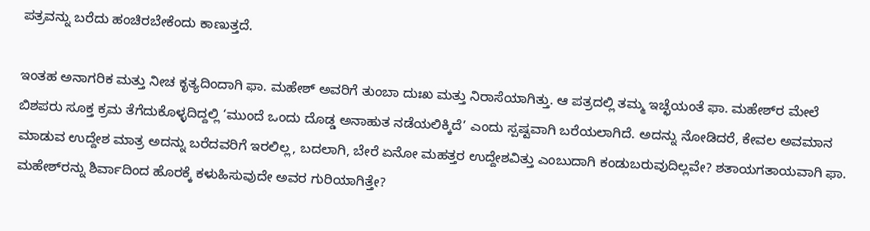ಪತ್ರವನ್ನು ಬರೆದು ಹಂಚಿರಬೇಕೆಂದು ಕಾಣುತ್ತದೆ.

ಇಂತಹ ಅನಾಗರಿಕ ಮತ್ತು ನೀಚ ಕೃತ್ಯದಿಂದಾಗಿ ಫಾ. ಮಹೇಶ್ ಅವರಿಗೆ ತುಂಬಾ ದುಃಖ ಮತ್ತು ನಿರಾಸೆಯಾಗಿತ್ತು. ಆ ಪತ್ರದಲ್ಲಿ ತಮ್ಮ ಇಚ್ಛೆಯಂತೆ ಫಾ. ಮಹೇಶ್‍ರ ಮೇಲೆ ಬಿಶಪರು ಸೂಕ್ತ ಕ್ರಮ ತೆಗೆದುಕೊಳ್ಳದಿದ್ದಲ್ಲಿ ‘ಮುಂದೆ ಒಂದು ದೊಡ್ಡ ಅನಾಹುತ ನಡೆಯಲಿಕ್ಕಿದೆ’ ಎಂದು ಸ್ಪಷ್ಟವಾಗಿ ಬರೆಯಲಾಗಿದೆ. ಅದನ್ನು ನೋಡಿದರೆ, ಕೇವಲ ಅವಮಾನ ಮಾಡುವ ಉದ್ದೇಶ ಮಾತ್ರ ಅದನ್ನು ಬರೆದವರಿಗೆ ಇರಲಿಲ್ಲ, ಬದಲಾಗಿ, ಬೇರೆ ಏನೋ ಮಹತ್ತರ ಉದ್ದೇಶವಿತ್ತು ಎಂಬುದಾಗಿ ಕಂಡುಬರುವುದಿಲ್ಲವೇ? ಶತಾಯಗತಾಯವಾಗಿ ಫಾ. ಮಹೇಶ್‍ರನ್ನು ಶಿರ್ವಾದಿಂದ ಹೊರಕ್ಕೆ ಕಳುಹಿಸುವುದೇ ಅವರ ಗುರಿಯಾಗಿತ್ತೇ?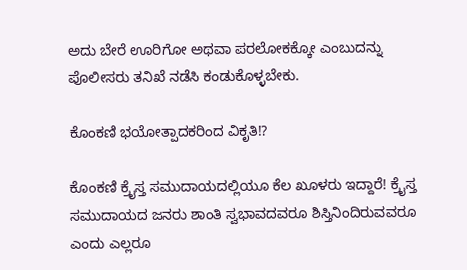ಅದು ಬೇರೆ ಊರಿಗೋ ಅಥವಾ ಪರಲೋಕಕ್ಕೋ ಎಂಬುದನ್ನು ಪೊಲೀಸರು ತನಿಖೆ ನಡೆಸಿ ಕಂಡುಕೊಳ್ಳಬೇಕು.

ಕೊಂಕಣಿ ಭಯೋತ್ಪಾದಕರಿಂದ ವಿಕೃತಿ!?

ಕೊಂಕಣಿ ಕ್ರೈಸ್ತ ಸಮುದಾಯದಲ್ಲಿಯೂ ಕೆಲ ಖೂಳರು ಇದ್ದಾರೆ! ಕ್ರೈಸ್ತ ಸಮುದಾಯದ ಜನರು ಶಾಂತಿ ಸ್ವಭಾವದವರೂ ಶಿಸ್ತಿನಿಂದಿರುವವರೂ ಎಂದು ಎಲ್ಲರೂ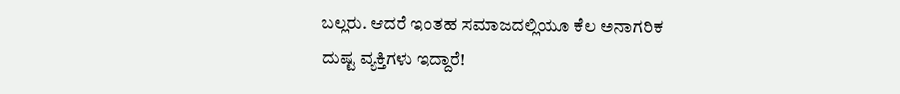ಬಲ್ಲರು. ಆದರೆ ಇಂತಹ ಸಮಾಜದಲ್ಲಿಯೂ ಕೆಲ ಅನಾಗರಿಕ ದುಷ್ಟ ವ್ಯಕ್ತಿಗಳು ಇದ್ದಾರೆ!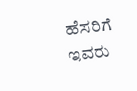ಹೆಸರಿಗೆ ಇವರು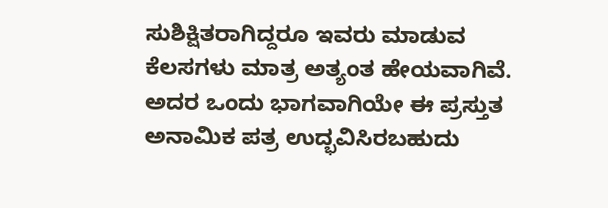ಸುಶಿಕ್ಷಿತರಾಗಿದ್ದರೂ ಇವರು ಮಾಡುವ ಕೆಲಸಗಳು ಮಾತ್ರ ಅತ್ಯಂತ ಹೇಯವಾಗಿವೆ. ಅದರ ಒಂದು ಭಾಗವಾಗಿಯೇ ಈ ಪ್ರಸ್ತುತ ಅನಾಮಿಕ ಪತ್ರ ಉದ್ಭವಿಸಿರಬಹುದು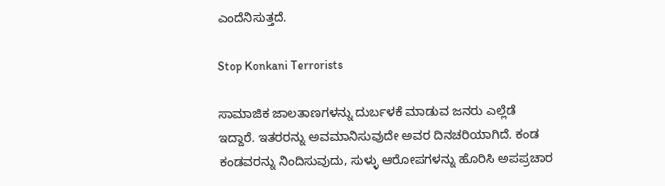ಎಂದೆನಿಸುತ್ತದೆ.

Stop Konkani Terrorists

ಸಾಮಾಜಿಕ ಜಾಲತಾಣಗಳನ್ನು ದುರ್ಬಳಕೆ ಮಾಡುವ ಜನರು ಎಲ್ಲೆಡೆ ಇದ್ದಾರೆ. ಇತರರನ್ನು ಅವಮಾನಿಸುವುದೇ ಅವರ ದಿನಚರಿಯಾಗಿದೆ. ಕಂಡ ಕಂಡವರನ್ನು ನಿಂದಿಸುವುದು, ಸುಳ್ಳು ಆರೋಪಗಳನ್ನು ಹೊರಿಸಿ ಅಪಪ್ರಚಾರ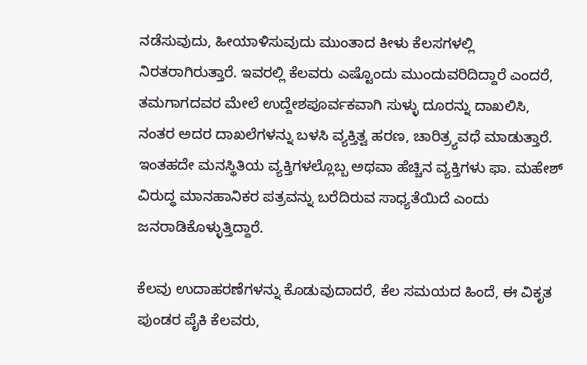ನಡೆಸುವುದು, ಹೀಯಾಳಿಸುವುದು ಮುಂತಾದ ಕೀಳು ಕೆಲಸಗಳಲ್ಲಿ ನಿರತರಾಗಿರುತ್ತಾರೆ. ಇವರಲ್ಲಿ ಕೆಲವರು ಎಷ್ಟೊಂದು ಮುಂದುವರಿದಿದ್ದಾರೆ ಎಂದರೆ, ತಮಗಾಗದವರ ಮೇಲೆ ಉದ್ದೇಶಪೂರ್ವಕವಾಗಿ ಸುಳ್ಳು ದೂರನ್ನು ದಾಖಲಿಸಿ, ನಂತರ ಅದರ ದಾಖಲೆಗಳನ್ನು ಬಳಸಿ ವ್ಯಕ್ತಿತ್ವ ಹರಣ, ಚಾರಿತ್ರ್ಯವಧೆ ಮಾಡುತ್ತಾರೆ. ಇಂತಹದೇ ಮನಸ್ಥಿತಿಯ ವ್ಯಕ್ತಿಗಳಲ್ಲೊಬ್ಬ ಅಥವಾ ಹೆಚ್ಚಿನ ವ್ಯಕ್ತಿಗಳು ಫಾ. ಮಹೇಶ್ ವಿರುದ್ಧ ಮಾನಹಾನಿಕರ ಪತ್ರವನ್ನು ಬರೆದಿರುವ ಸಾಧ್ಯತೆಯಿದೆ ಎಂದು ಜನರಾಡಿಕೊಳ್ಳುತ್ತಿದ್ದಾರೆ.

ಕೆಲವು ಉದಾಹರಣೆಗಳನ್ನು ಕೊಡುವುದಾದರೆ, ಕೆಲ ಸಮಯದ ಹಿಂದೆ, ಈ ವಿಕೃತ ಪುಂಡರ ಪೈಕಿ ಕೆಲವರು,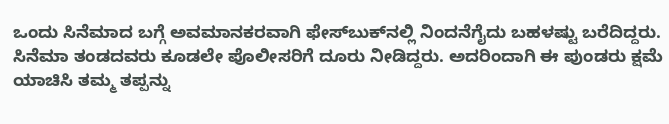ಒಂದು ಸಿನೆಮಾದ ಬಗ್ಗೆ ಅವಮಾನಕರವಾಗಿ ಫೇಸ್‍ಬುಕ್‍ನಲ್ಲಿ ನಿಂದನೆಗೈದು ಬಹಳಷ್ಟು ಬರೆದಿದ್ದರು. ಸಿನೆಮಾ ತಂಡದವರು ಕೂಡಲೇ ಪೊಲೀಸರಿಗೆ ದೂರು ನೀಡಿದ್ದರು. ಅದರಿಂದಾಗಿ ಈ ಪುಂಡರು ಕ್ಷಮೆ ಯಾಚಿಸಿ ತಮ್ಮ ತಪ್ಪನ್ನು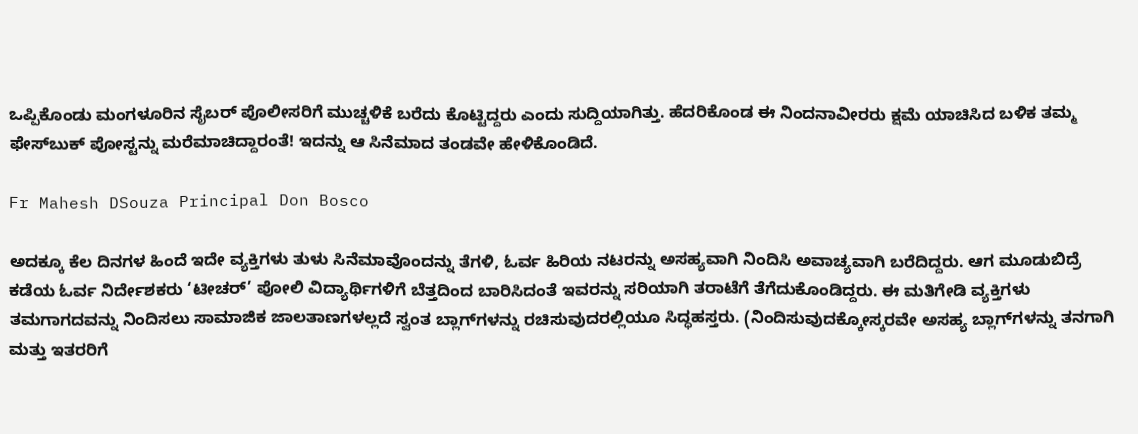ಒಪ್ಪಿಕೊಂಡು ಮಂಗಳೂರಿನ ಸೈಬರ್ ಪೊಲೀಸರಿಗೆ ಮುಚ್ಚಳಿಕೆ ಬರೆದು ಕೊಟ್ಟಿದ್ದರು ಎಂದು ಸುದ್ದಿಯಾಗಿತ್ತು. ಹೆದರಿಕೊಂಡ ಈ ನಿಂದನಾವೀರರು ಕ್ಷಮೆ ಯಾಚಿಸಿದ ಬಳಿಕ ತಮ್ಮ ಫೇಸ್‍ಬುಕ್ ಪೋಸ್ಟನ್ನು ಮರೆಮಾಚಿದ್ದಾರಂತೆ! ಇದನ್ನು ಆ ಸಿನೆಮಾದ ತಂಡವೇ ಹೇಳಿಕೊಂಡಿದೆ.

Fr Mahesh DSouza Principal Don Bosco

ಅದಕ್ಕೂ ಕೆಲ ದಿನಗಳ ಹಿಂದೆ ಇದೇ ವ್ಯಕ್ತಿಗಳು ತುಳು ಸಿನೆಮಾವೊಂದನ್ನು ತೆಗಳಿ, ಓರ್ವ ಹಿರಿಯ ನಟರನ್ನು ಅಸಹ್ಯವಾಗಿ ನಿಂದಿಸಿ ಅವಾಚ್ಯವಾಗಿ ಬರೆದಿದ್ದರು. ಆಗ ಮೂಡುಬಿದ್ರೆ ಕಡೆಯ ಓರ್ವ ನಿರ್ದೇಶಕರು ‘ಟೀಚರ್’ ಪೋಲಿ ವಿದ್ಯಾರ್ಥಿಗಳಿಗೆ ಬೆತ್ತದಿಂದ ಬಾರಿಸಿದಂತೆ ಇವರನ್ನು ಸರಿಯಾಗಿ ತರಾಟೆಗೆ ತೆಗೆದುಕೊಂಡಿದ್ದರು. ಈ ಮತಿಗೇಡಿ ವ್ಯಕ್ತಿಗಳು ತಮಗಾಗದವನ್ನು ನಿಂದಿಸಲು ಸಾಮಾಜಿಕ ಜಾಲತಾಣಗಳಲ್ಲದೆ ಸ್ವಂತ ಬ್ಲಾಗ್‍ಗಳನ್ನು ರಚಿಸುವುದರಲ್ಲಿಯೂ ಸಿದ್ಧಹಸ್ತರು. (ನಿಂದಿಸುವುದಕ್ಕೋಸ್ಕರವೇ ಅಸಹ್ಯ ಬ್ಲಾಗ್‍ಗಳನ್ನು ತನಗಾಗಿ ಮತ್ತು ಇತರರಿಗೆ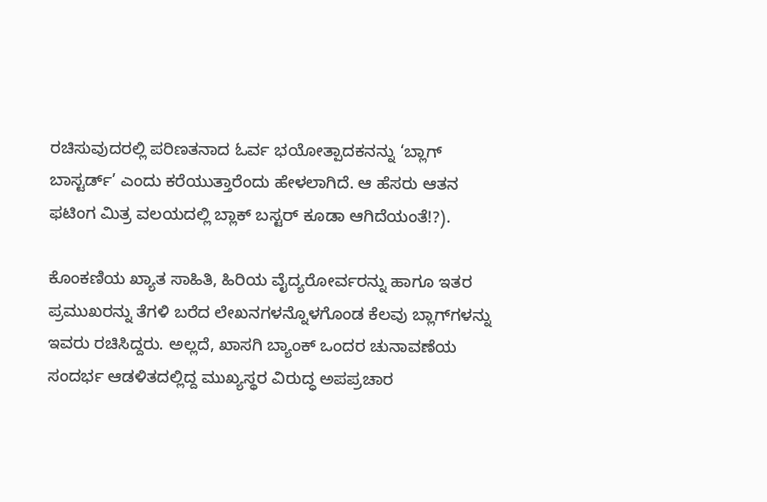ರಚಿಸುವುದರಲ್ಲಿ ಪರಿಣತನಾದ ಓರ್ವ ಭಯೋತ್ಪಾದಕನನ್ನು ‘ಬ್ಲಾಗ್ ಬಾಸ್ಟರ್ಡ್’ ಎಂದು ಕರೆಯುತ್ತಾರೆಂದು ಹೇಳಲಾಗಿದೆ. ಆ ಹೆಸರು ಆತನ ಫಟಿಂಗ ಮಿತ್ರ ವಲಯದಲ್ಲಿ ಬ್ಲಾಕ್ ಬಸ್ಟರ್ ಕೂಡಾ ಆಗಿದೆಯಂತೆ!?).

ಕೊಂಕಣಿಯ ಖ್ಯಾತ ಸಾಹಿತಿ, ಹಿರಿಯ ವೈದ್ಯರೋರ್ವರನ್ನು ಹಾಗೂ ಇತರ ಪ್ರಮುಖರನ್ನು ತೆಗಳಿ ಬರೆದ ಲೇಖನಗಳನ್ನೊಳಗೊಂಡ ಕೆಲವು ಬ್ಲಾಗ್‍ಗಳನ್ನು ಇವರು ರಚಿಸಿದ್ದರು. ಅಲ್ಲದೆ, ಖಾಸಗಿ ಬ್ಯಾಂಕ್ ಒಂದರ ಚುನಾವಣೆಯ ಸಂದರ್ಭ ಆಡಳಿತದಲ್ಲಿದ್ದ ಮುಖ್ಯಸ್ಥರ ವಿರುದ್ಧ ಅಪಪ್ರಚಾರ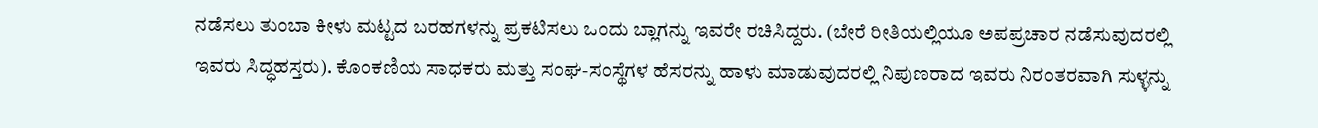ನಡೆಸಲು ತುಂಬಾ ಕೀಳು ಮಟ್ಟದ ಬರಹಗಳನ್ನು ಪ್ರಕಟಿಸಲು ಒಂದು ಬ್ಲಾಗನ್ನು ಇವರೇ ರಚಿಸಿದ್ದರು. (ಬೇರೆ ರೀತಿಯಲ್ಲಿಯೂ ಅಪಪ್ರಚಾರ ನಡೆಸುವುದರಲ್ಲಿ ಇವರು ಸಿದ್ಧಹಸ್ತರು). ಕೊಂಕಣಿಯ ಸಾಧಕರು ಮತ್ತು ಸಂಘ-ಸಂಸ್ಥೆಗಳ ಹೆಸರನ್ನು ಹಾಳು ಮಾಡುವುದರಲ್ಲಿ ನಿಪುಣರಾದ ಇವರು ನಿರಂತರವಾಗಿ ಸುಳ್ಳನ್ನು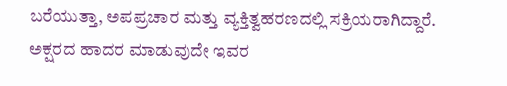ಬರೆಯುತ್ತಾ, ಅಪಪ್ರಚಾರ ಮತ್ತು ವ್ಯಕ್ತಿತ್ವಹರಣದಲ್ಲಿ ಸಕ್ರಿಯರಾಗಿದ್ದಾರೆ. ಅಕ್ಷರದ ಹಾದರ ಮಾಡುವುದೇ ಇವರ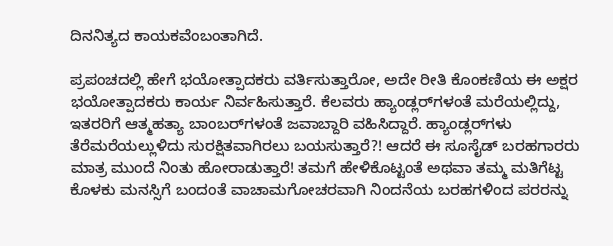ದಿನನಿತ್ಯದ ಕಾಯಕವೆಂಬಂತಾಗಿದೆ.

ಪ್ರಪಂಚದಲ್ಲಿ ಹೇಗೆ ಭಯೋತ್ಪಾದಕರು ವರ್ತಿಸುತ್ತಾರೋ, ಅದೇ ರೀತಿ ಕೊಂಕಣಿಯ ಈ ಅಕ್ಷರ ಭಯೋತ್ಪಾದಕರು ಕಾರ್ಯ ನಿರ್ವಹಿಸುತ್ತಾರೆ. ಕೆಲವರು ಹ್ಯಾಂಡ್ಲರ್‌ಗಳಂತೆ ಮರೆಯಲ್ಲಿದ್ದು, ಇತರರಿಗೆ ಆತ್ಮಹತ್ಯಾ ಬಾಂಬರ್‌ಗಳಂತೆ ಜವಾಬ್ದಾರಿ ವಹಿಸಿದ್ದಾರೆ. ಹ್ಯಾಂಡ್ಲರ್‌ಗಳು ತೆರೆಮರೆಯಲ್ಲುಳಿದು ಸುರಕ್ಷಿತವಾಗಿರಲು ಬಯಸುತ್ತಾರೆ?! ಆದರೆ ಈ ಸೂಸೈಡ್ ಬರಹಗಾರರು ಮಾತ್ರ ಮುಂದೆ ನಿಂತು ಹೋರಾಡುತ್ತಾರೆ! ತಮಗೆ ಹೇಳಿಕೊಟ್ಟಂತೆ ಅಥವಾ ತಮ್ಮ ಮತಿಗೆಟ್ಟ ಕೊಳಕು ಮನಸ್ಸಿಗೆ ಬಂದಂತೆ ವಾಚಾಮಗೋಚರವಾಗಿ ನಿಂದನೆಯ ಬರಹಗಳಿಂದ ಪರರನ್ನು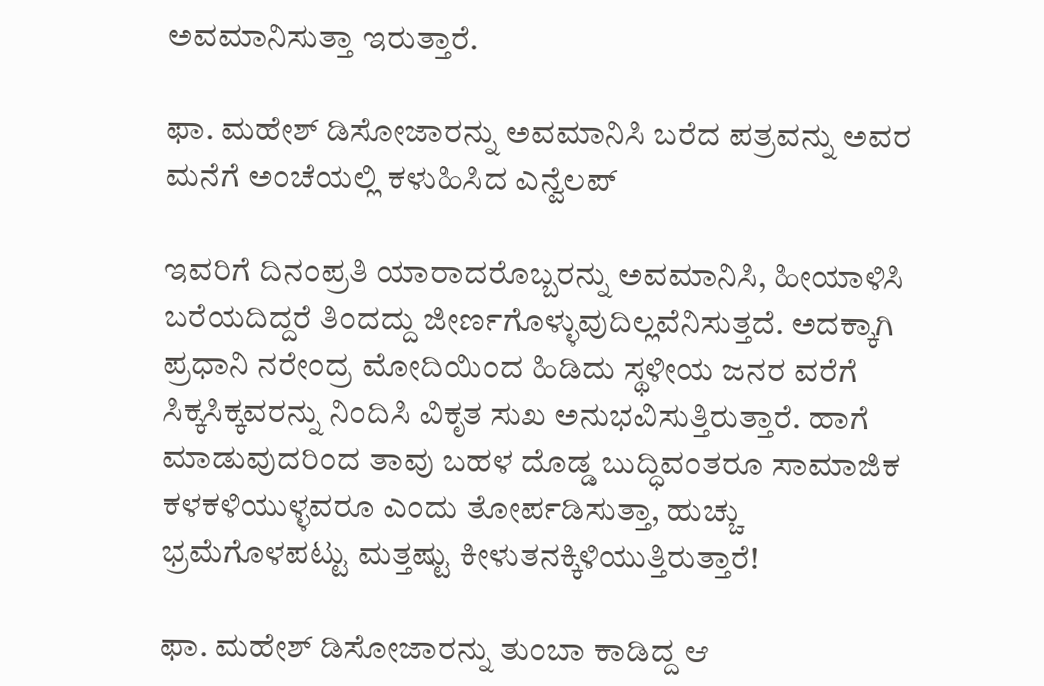ಅವಮಾನಿಸುತ್ತಾ ಇರುತ್ತಾರೆ.

ಫಾ. ಮಹೇಶ್ ಡಿಸೋಜಾರನ್ನು ಅವಮಾನಿಸಿ ಬರೆದ ಪತ್ರವನ್ನು ಅವರ ಮನೆಗೆ ಅಂಚೆಯಲ್ಲಿ ಕಳುಹಿಸಿದ ಎನ್ವೆಲಪ್

ಇವರಿಗೆ ದಿನಂಪ್ರತಿ ಯಾರಾದರೊಬ್ಬರನ್ನು ಅವಮಾನಿಸಿ, ಹೀಯಾಳಿಸಿ ಬರೆಯದಿದ್ದರೆ ತಿಂದದ್ದು ಜೀರ್ಣಗೊಳ್ಳುವುದಿಲ್ಲವೆನಿಸುತ್ತದೆ. ಅದಕ್ಕಾಗಿ ಪ್ರಧಾನಿ ನರೇಂದ್ರ ಮೋದಿಯಿಂದ ಹಿಡಿದು ಸ್ಥಳೀಯ ಜನರ ವರೆಗೆ ಸಿಕ್ಕಸಿಕ್ಕವರನ್ನು ನಿಂದಿಸಿ ವಿಕೃತ ಸುಖ ಅನುಭವಿಸುತ್ತಿರುತ್ತಾರೆ. ಹಾಗೆ ಮಾಡುವುದರಿಂದ ತಾವು ಬಹಳ ದೊಡ್ಡ ಬುದ್ಧಿವಂತರೂ ಸಾಮಾಜಿಕ ಕಳಕಳಿಯುಳ್ಳವರೂ ಎಂದು ತೋರ್ಪಡಿಸುತ್ತಾ, ಹುಚ್ಚು ಭ್ರಮೆಗೊಳಪಟ್ಟು ಮತ್ತಷ್ಟು ಕೀಳುತನಕ್ಕಿಳಿಯುತ್ತಿರುತ್ತಾರೆ!

ಫಾ. ಮಹೇಶ್ ಡಿಸೋಜಾರನ್ನು ತುಂಬಾ ಕಾಡಿದ್ದ ಆ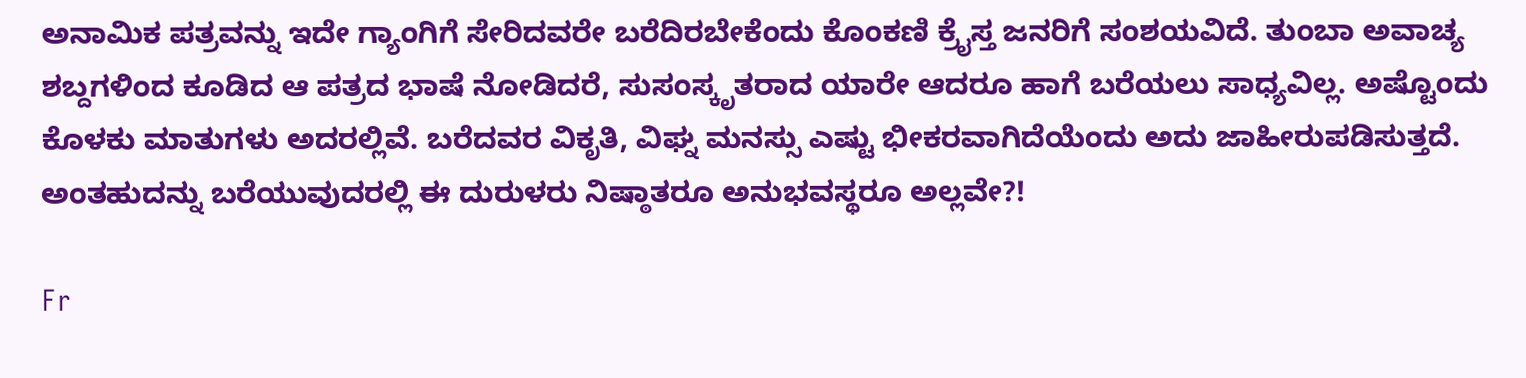ಅನಾಮಿಕ ಪತ್ರವನ್ನು ಇದೇ ಗ್ಯಾಂಗಿಗೆ ಸೇರಿದವರೇ ಬರೆದಿರಬೇಕೆಂದು ಕೊಂಕಣಿ ಕ್ರೈಸ್ತ ಜನರಿಗೆ ಸಂಶಯವಿದೆ. ತುಂಬಾ ಅವಾಚ್ಯ ಶಬ್ದಗಳಿಂದ ಕೂಡಿದ ಆ ಪತ್ರದ ಭಾಷೆ ನೋಡಿದರೆ, ಸುಸಂಸ್ಕೃತರಾದ ಯಾರೇ ಆದರೂ ಹಾಗೆ ಬರೆಯಲು ಸಾಧ್ಯವಿಲ್ಲ. ಅಷ್ಟೊಂದು ಕೊಳಕು ಮಾತುಗಳು ಅದರಲ್ಲಿವೆ. ಬರೆದವರ ವಿಕೃತಿ, ವಿಘ್ನ ಮನಸ್ಸು ಎಷ್ಟು ಭೀಕರವಾಗಿದೆಯೆಂದು ಅದು ಜಾಹೀರುಪಡಿಸುತ್ತದೆ. ಅಂತಹುದನ್ನು ಬರೆಯುವುದರಲ್ಲಿ ಈ ದುರುಳರು ನಿಷ್ಠಾತರೂ ಅನುಭವಸ್ಥರೂ ಅಲ್ಲವೇ?!

Fr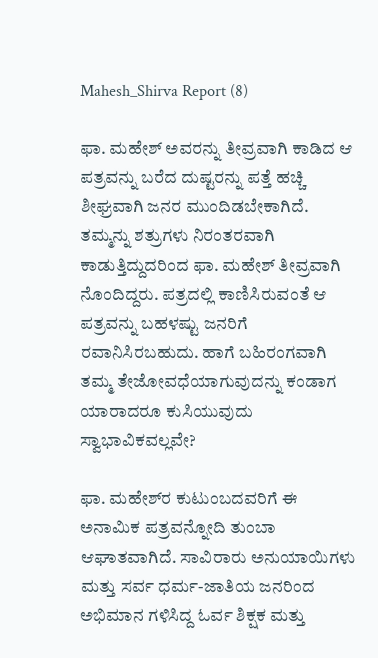Mahesh_Shirva Report (8)

ಫಾ. ಮಹೇಶ್ ಅವರನ್ನು ತೀವ್ರವಾಗಿ ಕಾಡಿದ ಆ ಪತ್ರವನ್ನು ಬರೆದ ದುಷ್ಟರನ್ನು ಪತ್ತೆ ಹಚ್ಚಿ ಶೀಘ್ರವಾಗಿ ಜನರ ಮುಂದಿಡಬೇಕಾಗಿದೆ. ತಮ್ಮನ್ನು ಶತ್ರುಗಳು ನಿರಂತರವಾಗಿ ಕಾಡುತ್ತಿದ್ದುದರಿಂದ ಫಾ. ಮಹೇಶ್ ತೀವ್ರವಾಗಿ ನೊಂದಿದ್ದರು. ಪತ್ರದಲ್ಲಿ ಕಾಣಿಸಿರುವಂತೆ ಆ ಪತ್ರವನ್ನು ಬಹಳಷ್ಟು ಜನರಿಗೆ ರವಾನಿಸಿರಬಹುದು. ಹಾಗೆ ಬಹಿರಂಗವಾಗಿ ತಮ್ಮ ತೇಜೋವಧೆಯಾಗುವುದನ್ನು ಕಂಡಾಗ ಯಾರಾದರೂ ಕುಸಿಯುವುದು ಸ್ವಾಭಾವಿಕವಲ್ಲವೇ?

ಫಾ. ಮಹೇಶ್‍ರ ಕುಟುಂಬದವರಿಗೆ ಈ ಅನಾಮಿಕ ಪತ್ರವನ್ನೋದಿ ತುಂಬಾ ಆಘಾತವಾಗಿದೆ. ಸಾವಿರಾರು ಅನುಯಾಯಿಗಳು ಮತ್ತು ಸರ್ವ ಧರ್ಮ-ಜಾತಿಯ ಜನರಿಂದ ಅಭಿಮಾನ ಗಳಿಸಿದ್ದ ಓರ್ವ ಶಿಕ್ಷಕ ಮತ್ತು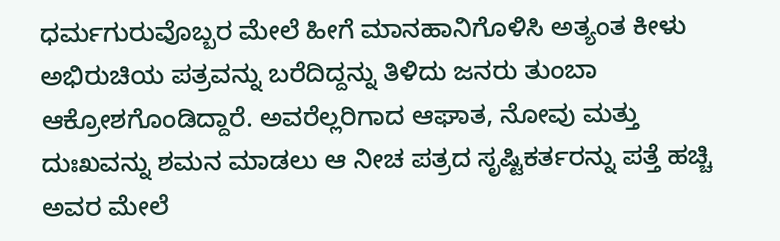ಧರ್ಮಗುರುವೊಬ್ಬರ ಮೇಲೆ ಹೀಗೆ ಮಾನಹಾನಿಗೊಳಿಸಿ ಅತ್ಯಂತ ಕೀಳು ಅಭಿರುಚಿಯ ಪತ್ರವನ್ನು ಬರೆದಿದ್ದನ್ನು ತಿಳಿದು ಜನರು ತುಂಬಾ ಆಕ್ರೋಶಗೊಂಡಿದ್ದಾರೆ. ಅವರೆಲ್ಲರಿಗಾದ ಆಘಾತ, ನೋವು ಮತ್ತು ದುಃಖವನ್ನು ಶಮನ ಮಾಡಲು ಆ ನೀಚ ಪತ್ರದ ಸೃಷ್ಟಿಕರ್ತರನ್ನು ಪತ್ತೆ ಹಚ್ಚಿ ಅವರ ಮೇಲೆ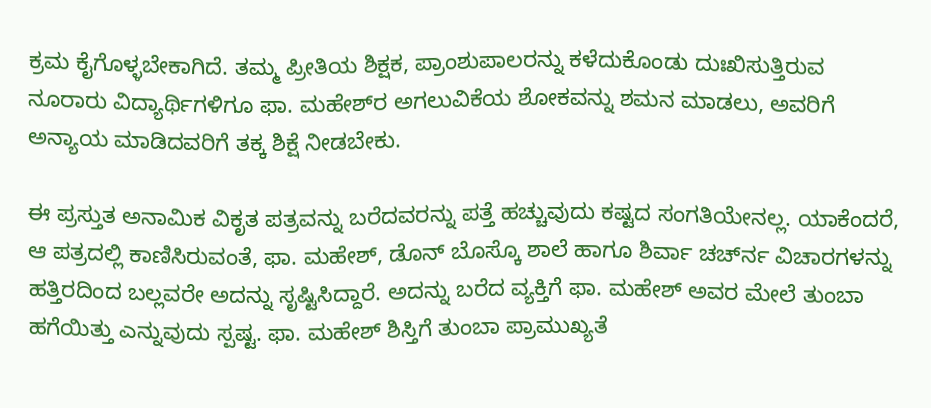ಕ್ರಮ ಕೈಗೊಳ್ಳಬೇಕಾಗಿದೆ. ತಮ್ಮ ಪ್ರೀತಿಯ ಶಿಕ್ಷಕ, ಪ್ರಾಂಶುಪಾಲರನ್ನು ಕಳೆದುಕೊಂಡು ದುಃಖಿಸುತ್ತಿರುವ ನೂರಾರು ವಿದ್ಯಾರ್ಥಿಗಳಿಗೂ ಫಾ. ಮಹೇಶ್‍ರ ಅಗಲುವಿಕೆಯ ಶೋಕವನ್ನು ಶಮನ ಮಾಡಲು, ಅವರಿಗೆ ಅನ್ಯಾಯ ಮಾಡಿದವರಿಗೆ ತಕ್ಕ ಶಿಕ್ಷೆ ನೀಡಬೇಕು.

ಈ ಪ್ರಸ್ತುತ ಅನಾಮಿಕ ವಿಕೃತ ಪತ್ರವನ್ನು ಬರೆದವರನ್ನು ಪತ್ತೆ ಹಚ್ಚುವುದು ಕಷ್ಟದ ಸಂಗತಿಯೇನಲ್ಲ. ಯಾಕೆಂದರೆ, ಆ ಪತ್ರದಲ್ಲಿ ಕಾಣಿಸಿರುವಂತೆ, ಫಾ. ಮಹೇಶ್, ಡೊನ್ ಬೊಸ್ಕೊ ಶಾಲೆ ಹಾಗೂ ಶಿರ್ವಾ ಚರ್ಚ್‍ನ ವಿಚಾರಗಳನ್ನು ಹತ್ತಿರದಿಂದ ಬಲ್ಲವರೇ ಅದನ್ನು ಸೃಷ್ಟಿಸಿದ್ದಾರೆ. ಅದನ್ನು ಬರೆದ ವ್ಯಕ್ತಿಗೆ ಫಾ. ಮಹೇಶ್ ಅವರ ಮೇಲೆ ತುಂಬಾ ಹಗೆಯಿತ್ತು ಎನ್ನುವುದು ಸ್ಪಷ್ಟ. ಫಾ. ಮಹೇಶ್ ಶಿಸ್ತಿಗೆ ತುಂಬಾ ಪ್ರಾಮುಖ್ಯತೆ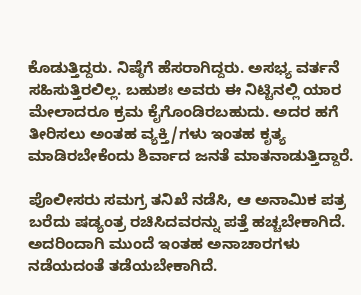ಕೊಡುತ್ತಿದ್ದರು. ನಿಷ್ಠೆಗೆ ಹೆಸರಾಗಿದ್ದರು. ಅಸಭ್ಯ ವರ್ತನೆ ಸಹಿಸುತ್ತಿರಲಿಲ್ಲ. ಬಹುಶಃ ಅವರು ಈ ನಿಟ್ಟಿನಲ್ಲಿ ಯಾರ ಮೇಲಾದರೂ ಕ್ರಮ ಕೈಗೊಂಡಿರಬಹುದು. ಅದರ ಹಗೆ ತೀರಿಸಲು ಅಂತಹ ವ್ಯಕ್ತಿ/ಗಳು ಇಂತಹ ಕೃತ್ಯ ಮಾಡಿರಬೇಕೆಂದು ಶಿರ್ವಾದ ಜನತೆ ಮಾತನಾಡುತ್ತಿದ್ದಾರೆ.

ಪೊಲೀಸರು ಸಮಗ್ರ ತನಿಖೆ ನಡೆಸಿ, ಆ ಅನಾಮಿಕ ಪತ್ರ ಬರೆದು ಷಡ್ಯಂತ್ರ ರಚಿಸಿದವರನ್ನು ಪತ್ತೆ ಹಚ್ಚಬೇಕಾಗಿದೆ. ಅದರಿಂದಾಗಿ ಮುಂದೆ ಇಂತಹ ಅನಾಚಾರಗಳು ನಡೆಯದಂತೆ ತಡೆಯಬೇಕಾಗಿದೆ.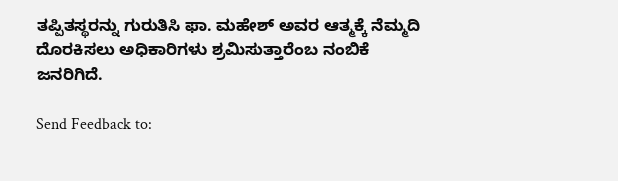ತಪ್ಪಿತಸ್ಥರನ್ನು ಗುರುತಿಸಿ ಫಾ. ಮಹೇಶ್ ಅವರ ಆತ್ಮಕ್ಕೆ ನೆಮ್ಮದಿ ದೊರಕಿಸಲು ಅಧಿಕಾರಿಗಳು ಶ್ರಮಿಸುತ್ತಾರೆಂಬ ನಂಬಿಕೆ ಜನರಿಗಿದೆ.

Send Feedback to: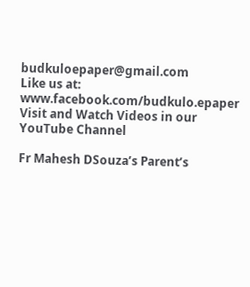budkuloepaper@gmail.com
Like us at: www.facebook.com/budkulo.epaper
Visit and Watch Videos in our YouTube Channel

Fr Mahesh DSouza’s Parent’s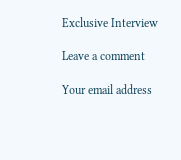Exclusive Interview

Leave a comment

Your email address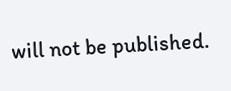will not be published.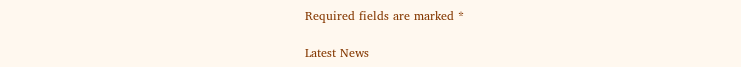Required fields are marked *

Latest News